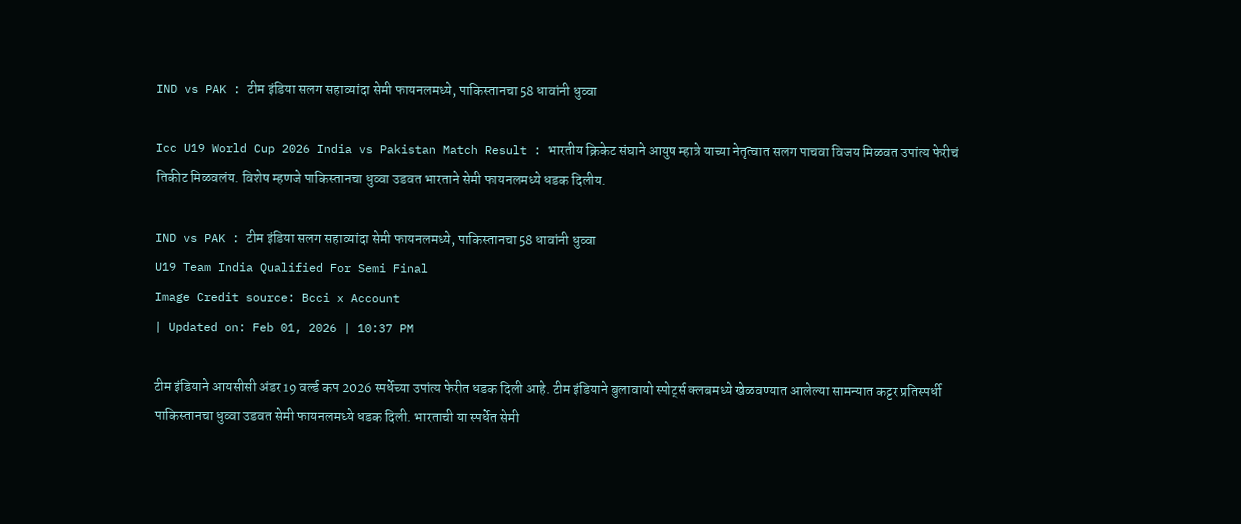IND vs PAK : टीम इंडिया सलग सहाव्यांदा सेमी फायनलमध्ये, पाकिस्तानचा 58 धावांनी धुव्वा

Icc U19 World Cup 2026 India vs Pakistan Match Result : भारतीय क्रिकेट संघाने आयुष म्हात्रे याच्या नेतृत्वात सलग पाचवा विजय मिळवत उपांत्य फेरीचं तिकीट मिळवलंय. विशेष म्हणजे पाकिस्तानचा धुव्वा उडवत भारताने सेमी फायनलमध्ये धडक दिलीय.

IND vs PAK : टीम इंडिया सलग सहाव्यांदा सेमी फायनलमध्ये, पाकिस्तानचा 58 धावांनी धुव्वा
U19 Team India Qualified For Semi Final
Image Credit source: Bcci x Account
| Updated on: Feb 01, 2026 | 10:37 PM

टीम इंडियाने आयसीसी अंडर 19 वर्ल्ड कप 2026 स्पर्धेच्या उपांत्य फेरीत धडक दिली आहे. टीम इंडियाने बुलावायो स्पोर्ट्स क्लबमध्ये खेळवण्यात आलेल्या सामन्यात कट्टर प्रतिस्पर्धी पाकिस्तानचा धुव्वा उडवत सेमी फायनलमध्ये धडक दिली. भारताची या स्पर्धेत सेमी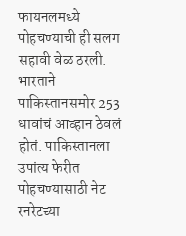फायनलमध्ये पोहचण्याची ही सलग सहावी वेळ ठरली. भारताने पाकिस्तानसमोर 253 धावांचं आव्हान ठेवलं होतं. पाकिस्तानला उपांत्य फेरीत पोहचण्यासाठी नेट रनरेटच्या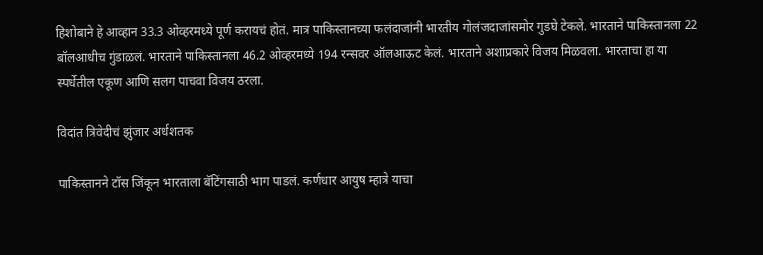हिशोबाने हे आव्हान 33.3 ओव्हरमध्ये पूर्ण करायचं होतं. मात्र पाकिस्तानच्या फलंदाजांनी भारतीय गोलंजदाजांसमोर गुडघे टेकले. भारताने पाकिस्तानला 22 बॉलआधीच गुंडाळलं. भारताने पाकिस्तानला 46.2 ओव्हरमध्ये 194 रन्सवर ऑलआऊट केलं. भारताने अशाप्रकारे विजय मिळवला. भारताचा हा या स्पर्धेतील एकूण आणि सलग पाचवा विजय ठरला.

विदांत त्रिवेदीचं झुंजार अर्धशतक

पाकिस्तानने टॉस जिंकून भारताला बॅटिंगसाठी भाग पाडलं. कर्णधार आयुष म्हात्रे याचा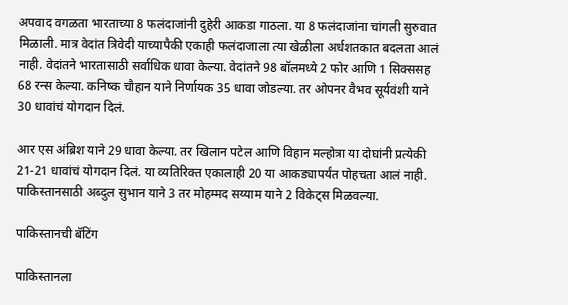अपवाद वगळता भारताच्या 8 फलंदाजांनी दुहेरी आकडा गाठला. या 8 फलंदाजांना चांगली सुरुवात मिळाली. मात्र वेदांत त्रिवेदी याच्यापैकी एकाही फलंदाजाला त्या खेळीला अर्धशतकात बदलता आलं नाही. वेदांतने भारतासाठी सर्वाधिक धावा केल्या. वेदांतने 98 बॉलमध्ये 2 फोर आणि 1 सिक्ससह 68 रन्स केल्या. कनिष्क चौहान याने निर्णायक 35 धावा जोडल्या. तर ओपनर वैभव सूर्यवंशी याने 30 धावांचं योगदान दिलं.

आर एस अंब्रिश याने 29 धावा केल्या. तर खिलान पटेल आणि विहान मल्होत्रा या दोघांनी प्रत्येकी 21-21 धावांचं योगदान दिलं. या व्यतिरिक्त एकालाही 20 या आकड्यापर्यंत पोहचता आलं नाही. पाकिस्तानसाठी अब्दुल सुभान याने 3 तर मोहम्मद सय्याम याने 2 विकेट्स मिळवल्या.

पाकिस्तानची बॅटिंग

पाकिस्तानला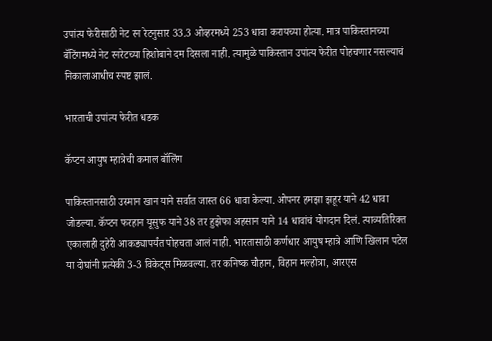उपांत्य फेरीसाठी नेट रन रेटनुसार 33.3 ओव्हरमध्ये 253 धावा करायच्या होत्या. मात्र पाकिस्तानच्या बॅटिंगमध्ये नेट रनरेटच्या हिशोबाने दम दिसला नाही. त्यामुळे पाकिस्तान उपांत्य फेरीत पोहचणार नसल्याचं निकालाआधीच स्पष्ट झालं.

भारताची उपांत्य फेरीत धडक

कॅप्टन आयुष म्हात्रेची कमाल बॉलिंग

पाकिस्तानसाठी उस्मान खान याने सर्वात जास्त 66 धावा केल्या. ओपनर हमझा झहूर याने 42 धावा जोडल्या. कॅप्टन फरहान यूसुफ याने 38 तर हुझेफा अहसान याने 14 धावांचं योगदान दिलं. त्याव्यतिरिक्त एकालाही दुहेरी आकड्यापर्यंत पोहचता आलं नाही. भारतासाठी कर्णधार आयुष म्हात्रे आणि खिलान पटेल या दोघांनी प्रत्येकी 3-3 विकेट्स मिळवल्या. तर कनिष्क चौहान, विहान मल्होत्रा, आरएस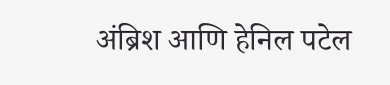अंब्रिश आणि हेनिल पटेल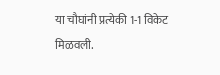या चौघांनी प्रत्येकी 1-1 विकेट मिळवली.